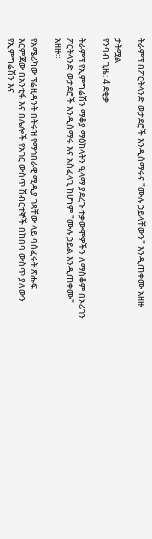ትራምፕ በፖርትላንድ ወታደሮች እንዲሰማሩና "ሙሉ ኃይላቸውን" እንዲጠቀሙ አዘዙ

ታትሟል
የንባብ ጊዜ: 4 ደቂቃ

ትራምፕ የኢምግሬሽን ማቆያ ማዕከላትን ዒላማ ያደረጉ ተቃውሞዎችን ለማስቆም በኦሪገን ፖርትላንድ ወታደሮች እንዲሰማሩ እና አስፈላጊ ከሆነም "ሙሉ ኃይል እንዲጠቀሙ" አዘዙ።

የአሜሪካው ፕሬዚዳንት በትሩዝ የማኅበራዊ ሚዲያ ገጻቸው ላይ ባሰፈሩት ጽሑፍ እርምጃው በአንቲፋ እና በሌሎች የአገር ውስጥ ሽብርተኞች በከበባ ውስጥ ያለውን የኢምግሬሽን እና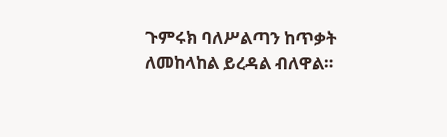ጉምሩክ ባለሥልጣን ከጥቃት ለመከላከል ይረዳል ብለዋል።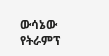ውሳኔው የትራምፕ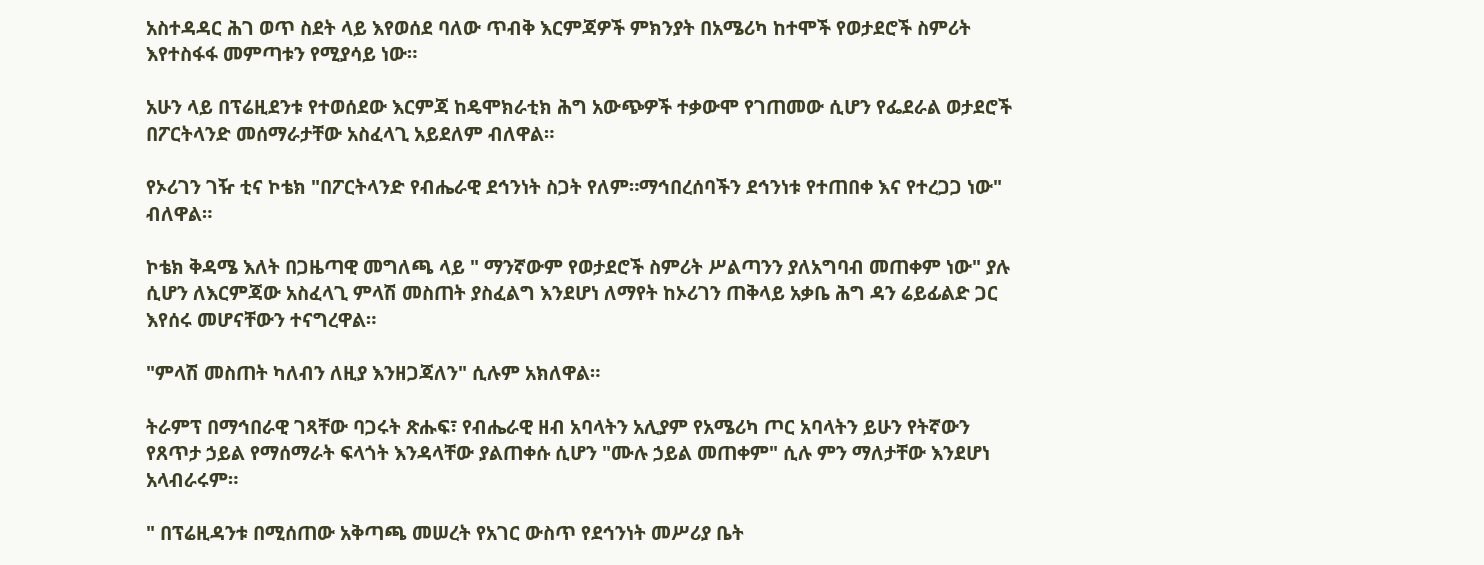አስተዳዳር ሕገ ወጥ ስደት ላይ እየወሰደ ባለው ጥብቅ እርምጃዎች ምክንያት በአሜሪካ ከተሞች የወታደሮች ስምሪት እየተስፋፋ መምጣቱን የሚያሳይ ነው።

አሁን ላይ በፕሬዚደንቱ የተወሰደው እርምጃ ከዴሞክራቲክ ሕግ አውጭዎች ተቃውሞ የገጠመው ሲሆን የፌደራል ወታደሮች በፖርትላንድ መሰማራታቸው አስፈላጊ አይደለም ብለዋል።

የኦሪገን ገዥ ቲና ኮቴክ "በፖርትላንድ የብሔራዊ ደኅንነት ስጋት የለም።ማኅበረሰባችን ደኅንነቱ የተጠበቀ እና የተረጋጋ ነው" ብለዋል።

ኮቴክ ቅዳሜ እለት በጋዜጣዊ መግለጫ ላይ " ማንኛውም የወታደሮች ስምሪት ሥልጣንን ያለአግባብ መጠቀም ነው" ያሉ ሲሆን ለእርምጃው አስፈላጊ ምላሽ መስጠት ያስፈልግ እንደሆነ ለማየት ከኦሪገን ጠቅላይ አቃቤ ሕግ ዳን ሬይፊልድ ጋር እየሰሩ መሆናቸውን ተናግረዋል።

"ምላሽ መስጠት ካለብን ለዚያ እንዘጋጃለን" ሲሉም አክለዋል።

ትራምፕ በማኅበራዊ ገጻቸው ባጋሩት ጽሑፍ፣ የብሔራዊ ዘብ አባላትን አሊያም የአሜሪካ ጦር አባላትን ይሁን የትኛውን የጸጥታ ኃይል የማሰማራት ፍላጎት እንዳላቸው ያልጠቀሱ ሲሆን "ሙሉ ኃይል መጠቀም" ሲሉ ምን ማለታቸው እንደሆነ አላብራሩም።

" በፕሬዚዳንቱ በሚሰጠው አቅጣጫ መሠረት የአገር ውስጥ የደኅንነት መሥሪያ ቤት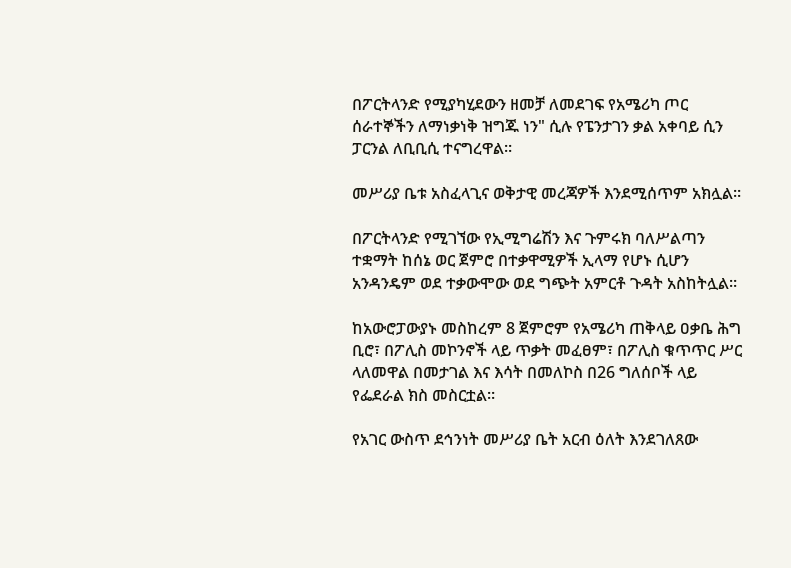በፖርትላንድ የሚያካሂደውን ዘመቻ ለመደገፍ የአሜሪካ ጦር ሰራተኞችን ለማነቃነቅ ዝግጁ ነን" ሲሉ የፔንታገን ቃል አቀባይ ሲን ፓርንል ለቢቢሲ ተናግረዋል።

መሥሪያ ቤቱ አስፈላጊና ወቅታዊ መረጃዎች እንደሚሰጥም አክሏል።

በፖርትላንድ የሚገኘው የኢሚግሬሽን እና ጉምሩክ ባለሥልጣን ተቋማት ከሰኔ ወር ጀምሮ በተቃዋሚዎች ኢላማ የሆኑ ሲሆን አንዳንዴም ወደ ተቃውሞው ወደ ግጭት አምርቶ ጉዳት አስከትሏል።

ከአውሮፓውያኑ መስከረም 8 ጀምሮም የአሜሪካ ጠቅላይ ዐቃቤ ሕግ ቢሮ፣ በፖሊስ መኮንኖች ላይ ጥቃት መፈፀም፣ በፖሊስ ቁጥጥር ሥር ላለመዋል በመታገል እና እሳት በመለኮስ በ26 ግለሰቦች ላይ የፌደራል ክስ መስርቷል።

የአገር ውስጥ ደኅንነት መሥሪያ ቤት አርብ ዕለት እንደገለጸው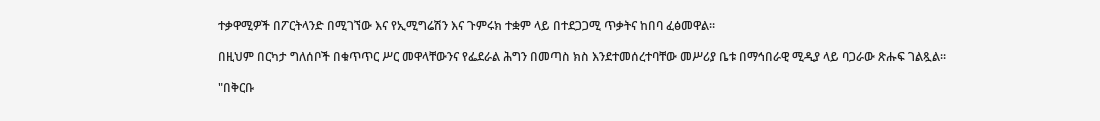ተቃዋሚዎች በፖርትላንድ በሚገኘው እና የኢሚግሬሽን እና ጉምሩክ ተቋም ላይ በተደጋጋሚ ጥቃትና ከበባ ፈፅመዋል።

በዚህም በርካታ ግለሰቦች በቁጥጥር ሥር መዋላቸውንና የፌደራል ሕግን በመጣስ ክስ እንደተመሰረተባቸው መሥሪያ ቤቱ በማኅበራዊ ሚዲያ ላይ ባጋራው ጽሑፍ ገልጿል።

"በቅርቡ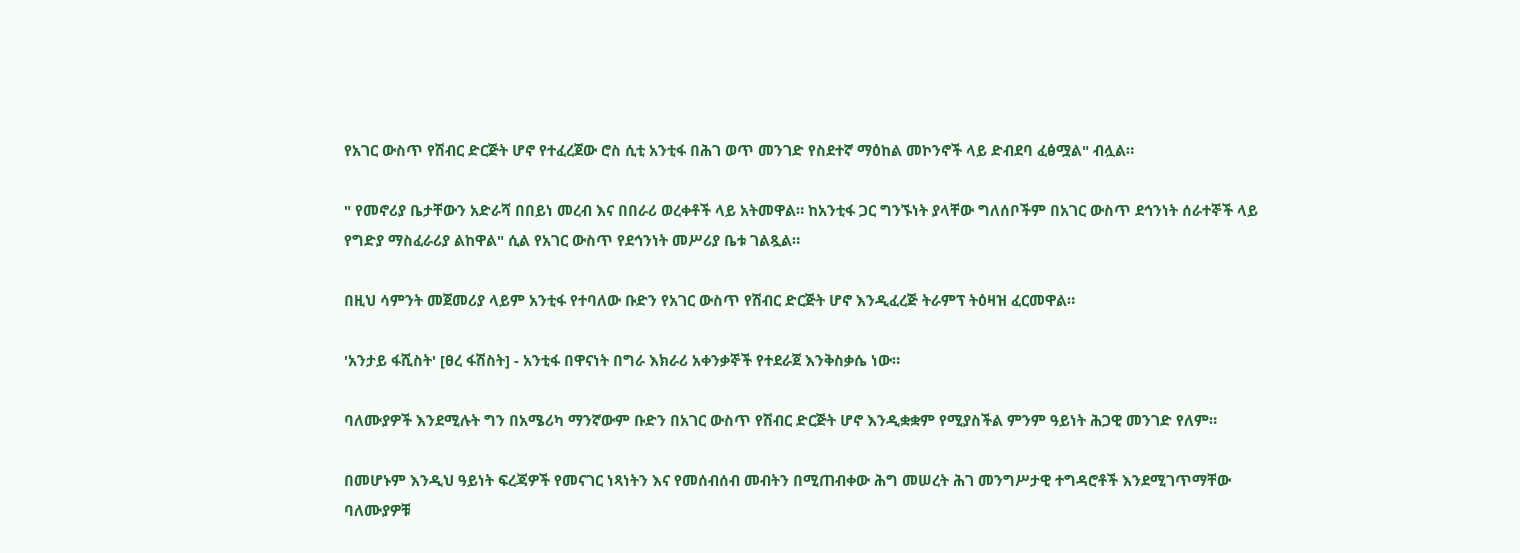የአገር ውስጥ የሽብር ድርጅት ሆኖ የተፈረጀው ሮስ ሲቲ አንቲፋ በሕገ ወጥ መንገድ የስደተኛ ማዕከል መኮንኖች ላይ ድብደባ ፈፅሟል" ብሏል።

" የመኖሪያ ቤታቸውን አድራሻ በበይነ መረብ እና በበራሪ ወረቀቶች ላይ አትመዋል። ከአንቲፋ ጋር ግንኙነት ያላቸው ግለሰቦችም በአገር ውስጥ ደኅንነት ሰራተኞች ላይ የግድያ ማስፈራሪያ ልከዋል" ሲል የአገር ውስጥ የደኅንነት መሥሪያ ቤቱ ገልጿል።

በዚህ ሳምንት መጀመሪያ ላይም አንቲፋ የተባለው ቡድን የአገር ውስጥ የሽብር ድርጅት ሆኖ እንዲፈረጅ ትራምፕ ትዕዛዝ ፈርመዋል።

'አንታይ ፋሺስት' [ፀረ ፋሽስት] - አንቲፋ በዋናነት በግራ እክራሪ አቀንቃኞች የተደራጀ እንቅስቃሴ ነው።

ባለሙያዎች እንደሚሉት ግን በአሜሪካ ማንኛውም ቡድን በአገር ውስጥ የሽብር ድርጅት ሆኖ እንዲቋቋም የሚያስችል ምንም ዓይነት ሕጋዊ መንገድ የለም።

በመሆኑም እንዲህ ዓይነት ፍረጃዎች የመናገር ነጻነትን እና የመሰብሰብ መብትን በሚጠብቀው ሕግ መሠረት ሕገ መንግሥታዊ ተግዳሮቶች እንደሚገጥማቸው ባለሙያዎቹ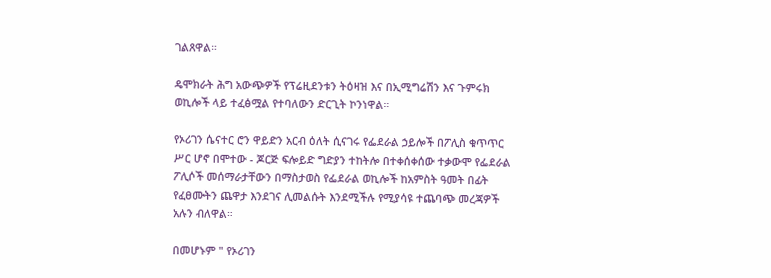ገልጸዋል።

ዴሞክራት ሕግ አውጭዎች የፕሬዚደንቱን ትዕዛዝ እና በኢሚግሬሽን እና ጉምሩክ ወኪሎች ላይ ተፈፅሟል የተባለውን ድርጊት ኮንነዋል።

የኦሪገን ሴናተር ሮን ዋይድን አርብ ዕለት ሲናገሩ የፌደራል ኃይሎች በፖሊስ ቁጥጥር ሥር ሆኖ በሞተው - ጆርጅ ፍሎይድ ግድያን ተከትሎ በተቀሰቀሰው ተቃውሞ የፌደራል ፖሊሶች መሰማራታቸውን በማስታወስ የፌደራል ወኪሎች ከአምስት ዓመት በፊት የፈፀሙትን ጨዋታ እንደገና ሊመልሱት እንደሚችሉ የሚያሳዩ ተጨባጭ መረጃዎች አሉን ብለዋል።

በመሆኑም " የኦሪገን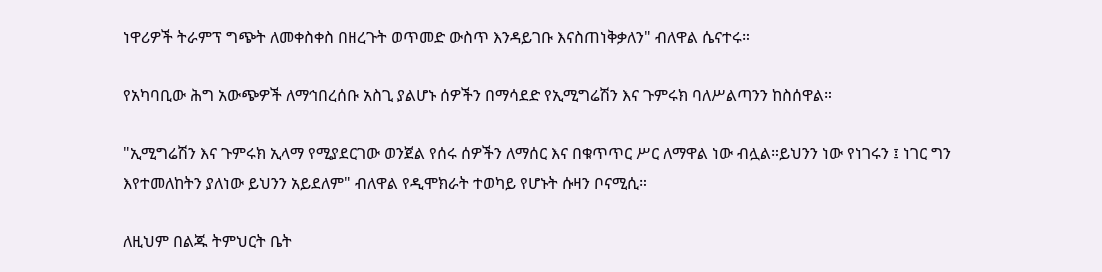ነዋሪዎች ትራምፕ ግጭት ለመቀስቀስ በዘረጉት ወጥመድ ውስጥ እንዳይገቡ እናስጠነቅቃለን" ብለዋል ሴናተሩ።

የአካባቢው ሕግ አውጭዎች ለማኅበረሰቡ አስጊ ያልሆኑ ሰዎችን በማሳደድ የኢሚግሬሽን እና ጉምሩክ ባለሥልጣንን ከስሰዋል።

"ኢሚግሬሽን እና ጉምሩክ ኢላማ የሚያደርገው ወንጀል የሰሩ ሰዎችን ለማሰር እና በቁጥጥር ሥር ለማዋል ነው ብሏል።ይህንን ነው የነገሩን ፤ ነገር ግን እየተመለከትን ያለነው ይህንን አይደለም" ብለዋል የዲሞክራት ተወካይ የሆኑት ሱዛን ቦናሚሲ።

ለዚህም በልጁ ትምህርት ቤት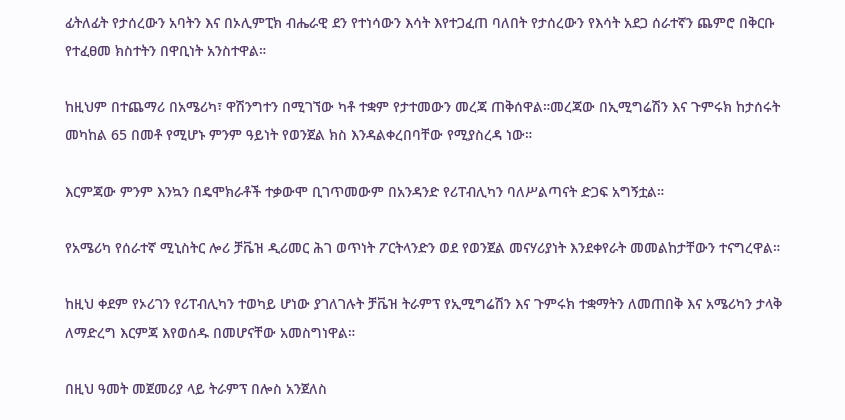ፊትለፊት የታሰረውን አባትን እና በኦሊምፒክ ብሔራዊ ደን የተነሳውን እሳት እየተጋፈጠ ባለበት የታሰረውን የእሳት አደጋ ሰራተኛን ጨምሮ በቅርቡ የተፈፀመ ክስተትን በዋቢነት አንስተዋል።

ከዚህም በተጨማሪ በአሜሪካ፣ ዋሽንግተን በሚገኘው ካቶ ተቋም የታተመውን መረጃ ጠቅሰዋል።መረጃው በኢሚግሬሽን እና ጉምሩክ ከታሰሩት መካከል 65 በመቶ የሚሆኑ ምንም ዓይነት የወንጀል ክስ እንዳልቀረበባቸው የሚያስረዳ ነው።

እርምጃው ምንም እንኳን በዴሞክራቶች ተቃውሞ ቢገጥመውም በአንዳንድ የሪፐብሊካን ባለሥልጣናት ድጋፍ አግኝቷል።

የአሜሪካ የሰራተኛ ሚኒስትር ሎሪ ቻቬዝ ዲሪመር ሕገ ወጥነት ፖርትላንድን ወደ የወንጀል መናሃሪያነት እንደቀየራት መመልከታቸውን ተናግረዋል።

ከዚህ ቀደም የኦሪገን የሪፐብሊካን ተወካይ ሆነው ያገለገሉት ቻቬዝ ትራምፕ የኢሚግሬሽን እና ጉምሩክ ተቋማትን ለመጠበቅ እና አሜሪካን ታላቅ ለማድረግ እርምጃ እየወሰዱ በመሆናቸው አመስግነዋል።

በዚህ ዓመት መጀመሪያ ላይ ትራምፕ በሎስ አንጀለስ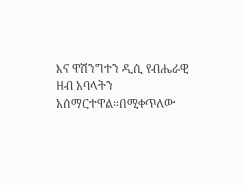እና ዋሽንግተን ዲሲ የብሔራዊ ዘብ አባላትን አሰማርተዋል።በሚቀጥለው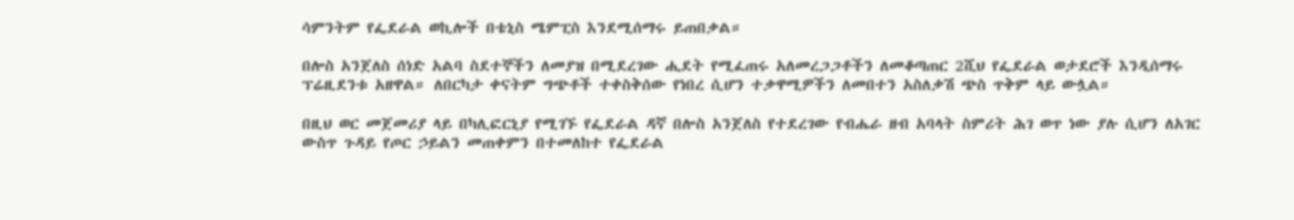ሳምንትም የፌደራል ወኪሎች በቴኒስ ሜምፒስ እንደሚሰማሩ ይጠበቃል።

በሎስ አንጀለስ ሰነድ አልባ ስደተኞችን ለመያዝ በሚደረገው ሒደት የሚፈጠሩ አለመረጋጋቶችን ለመቆጣጠር 2ሺህ የፌደራል ወታደሮች እንዲሰማሩ ፕሬዚደንቱ አዘዋል። ለበርካታ ቀናትም ግጭቶች ተቀስቅሰው የነበረ ሲሆን ተቃዋሚዎችን ለመበተን አስለቃሽ ጭስ ጥቅም ላይ ውሏል።

በዚህ ወር መጀመሪያ ላይ በካሊፎርኒያ የሚገኙ የፌደራል ዳኛ በሎስ አንጀለስ የተደረገው የብሔራ ዘብ አባላት ስምሪት ሕገ ወጥ ነው ያሉ ሲሆን ለአገር ውስጥ ጉዳይ የጦር ኃይልን መጠቀምን በተመለከተ የፌደራል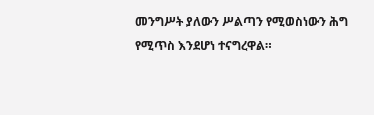መንግሥት ያለውን ሥልጣን የሚወስነውን ሕግ የሚጥስ እንደሆነ ተናግረዋል።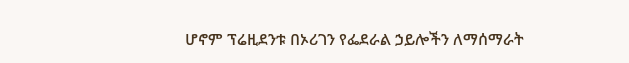ሆኖም ፕሬዚደንቱ በኦሪገን የፌደራል ኃይሎችን ለማሰማራት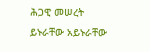ሕጋዊ መሠረት ይኑራቸው አይኑራቸው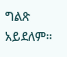ግልጽ አይደለም።